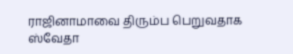ராஜினாமாவை திரும்ப பெறுவதாக ஸ்வேதா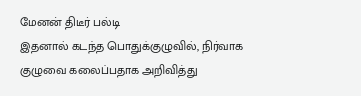மேனன் திடீர் பல்டி
இதனால் கடந்த பொதுக்குழுவில், நிர்வாக குழுவை கலைப்பதாக அறிவித்து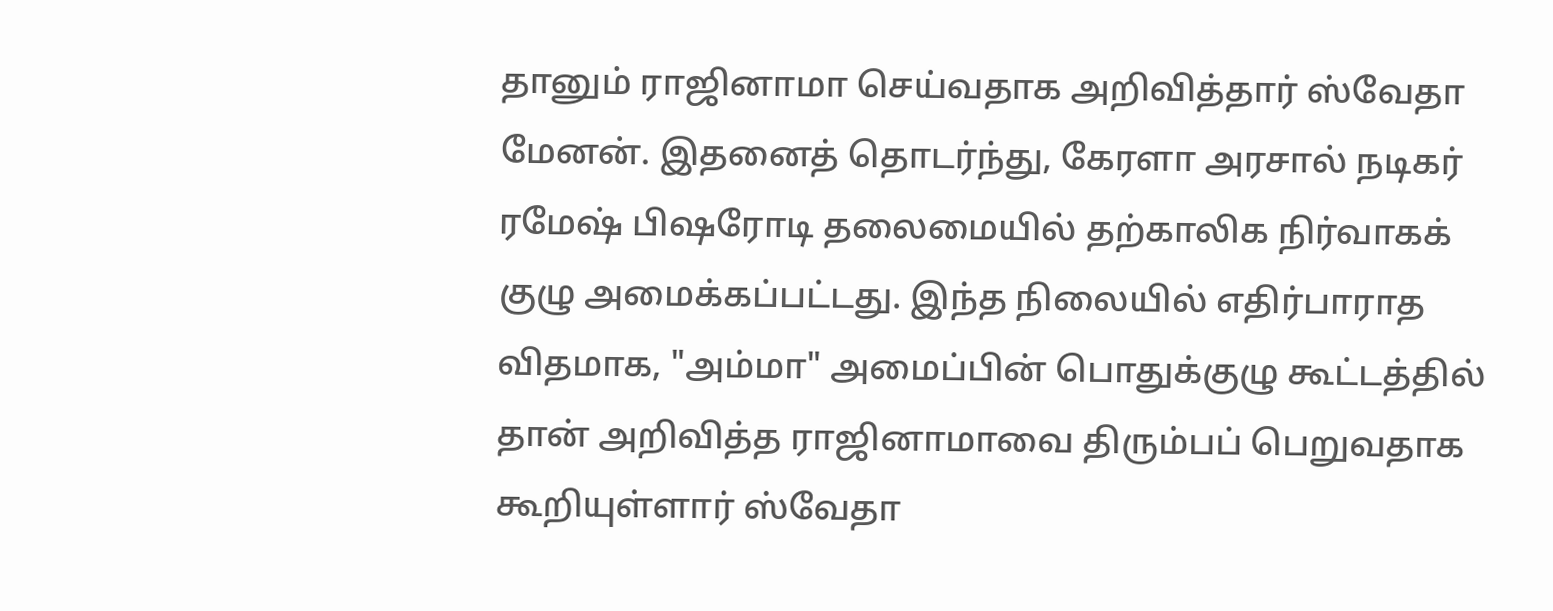தானும் ராஜினாமா செய்வதாக அறிவித்தார் ஸ்வேதா மேனன். இதனைத் தொடர்ந்து, கேரளா அரசால் நடிகர் ரமேஷ் பிஷரோடி தலைமையில் தற்காலிக நிர்வாகக் குழு அமைக்கப்பட்டது. இந்த நிலையில் எதிர்பாராத விதமாக, "அம்மா" அமைப்பின் பொதுக்குழு கூட்டத்தில் தான் அறிவித்த ராஜினாமாவை திரும்பப் பெறுவதாக கூறியுள்ளார் ஸ்வேதா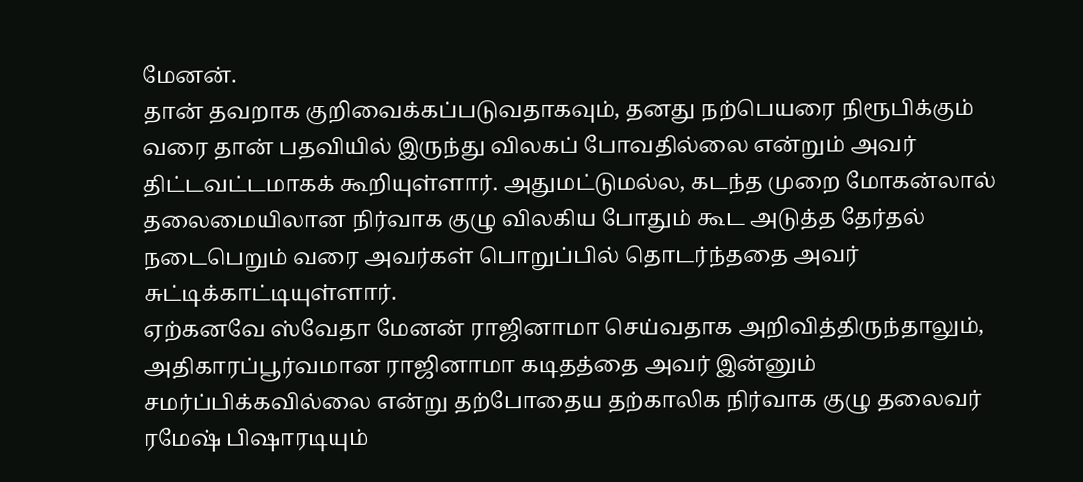மேனன்.
தான் தவறாக குறிவைக்கப்படுவதாகவும், தனது நற்பெயரை நிரூபிக்கும் வரை தான் பதவியில் இருந்து விலகப் போவதில்லை என்றும் அவர் திட்டவட்டமாகக் கூறியுள்ளார். அதுமட்டுமல்ல, கடந்த முறை மோகன்லால் தலைமையிலான நிர்வாக குழு விலகிய போதும் கூட அடுத்த தேர்தல் நடைபெறும் வரை அவர்கள் பொறுப்பில் தொடர்ந்ததை அவர் சுட்டிக்காட்டியுள்ளார்.
ஏற்கனவே ஸ்வேதா மேனன் ராஜினாமா செய்வதாக அறிவித்திருந்தாலும், அதிகாரப்பூர்வமான ராஜினாமா கடிதத்தை அவர் இன்னும் சமர்ப்பிக்கவில்லை என்று தற்போதைய தற்காலிக நிர்வாக குழு தலைவர் ரமேஷ் பிஷாரடியும்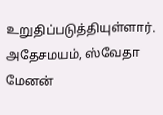உறுதிப்படுத்தியுள்ளார். அதேசமயம், ஸ்வேதா மேனன்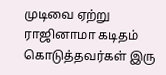முடிவை ஏற்று ராஜினாமா கடிதம் கொடுத்தவர்கள் இரு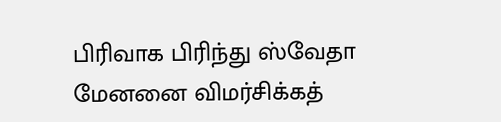பிரிவாக பிரிந்து ஸ்வேதா மேனனை விமர்சிக்கத்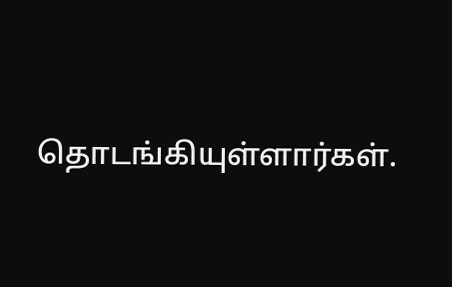தொடங்கியுள்ளார்கள்.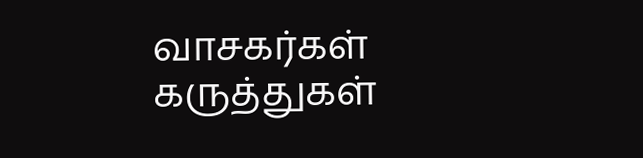வாசகர்கள் கருத்துகள்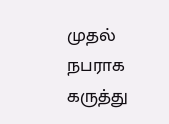முதல் நபராக கருத்து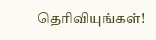தெரிவியுங்கள்!